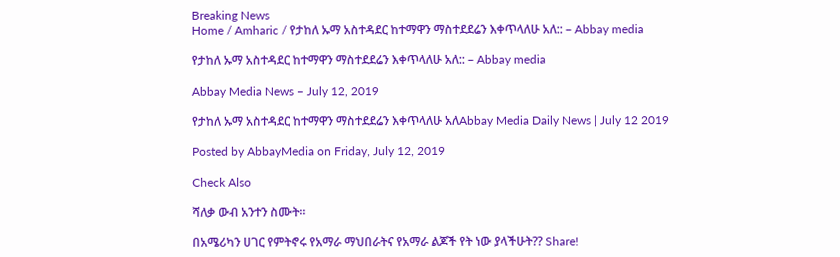Breaking News
Home / Amharic / የታከለ ኡማ አስተዳደር ከተማዋን ማስተደደሬን እቀጥላለሁ አለ:: – Abbay media

የታከለ ኡማ አስተዳደር ከተማዋን ማስተደደሬን እቀጥላለሁ አለ:: – Abbay media

Abbay Media News – July 12, 2019

የታከለ ኡማ አስተዳደር ከተማዋን ማስተደደሬን እቀጥላለሁ አለAbbay Media Daily News | July 12 2019

Posted by AbbayMedia on Friday, July 12, 2019

Check Also

ሻለቃ ውብ አንተን ስሙት።

በአሜሪካን ሀገር የምትኖሩ የአማራ ማህበራትና የአማራ ልጆች የት ነው ያላችሁት?? Share!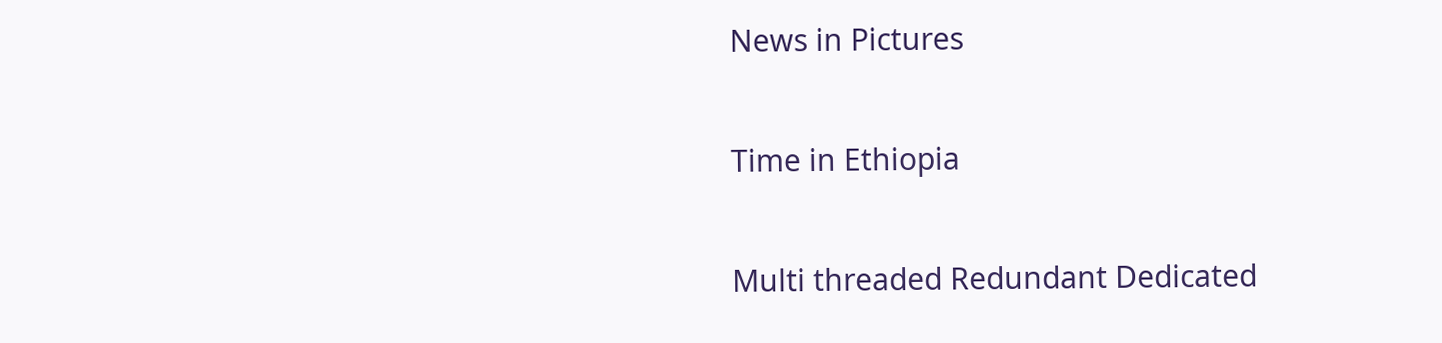News in Pictures

Time in Ethiopia

Multi threaded Redundant Dedicated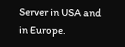Server in USA and in Europe.